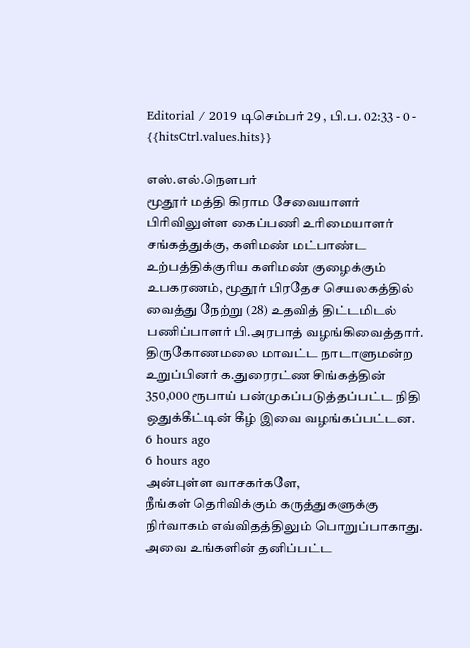Editorial / 2019 டிசெம்பர் 29 , பி.ப. 02:33 - 0 - {{hitsCtrl.values.hits}}

எஸ்.எல்.நௌபர்
மூதூர் மத்தி கிராம சேவையாளர் பிரிவிலுள்ள கைப்பணி உரிமையாளர் சங்கத்துக்கு, களிமண் மட்பாண்ட உற்பத்திக்குரிய களிமண் குழைக்கும் உபகரணம், மூதூர் பிரதேச செயலகத்தில் வைத்து நேற்று (28) உதவித் திட்டமிடல் பணிப்பாளர் பி.அரபாத் வழங்கிவைத்தார்.
திருகோணமலை மாவட்ட நாடாளுமன்ற உறுப்பினர் க.துரைரட்ண சிங்கத்தின் 350,000 ரூபாய் பன்முகப்படுத்தப்பட்ட நிதி ஒதுக்கீட்டின் கீழ் இவை வழங்கப்பட்டன.
6 hours ago
6 hours ago
அன்புள்ள வாசகர்களே,
நீங்கள் தெரிவிக்கும் கருத்துகளுக்கு நிர்வாகம் எவ்விதத்திலும் பொறுப்பாகாது. அவை உங்களின் தனிப்பட்ட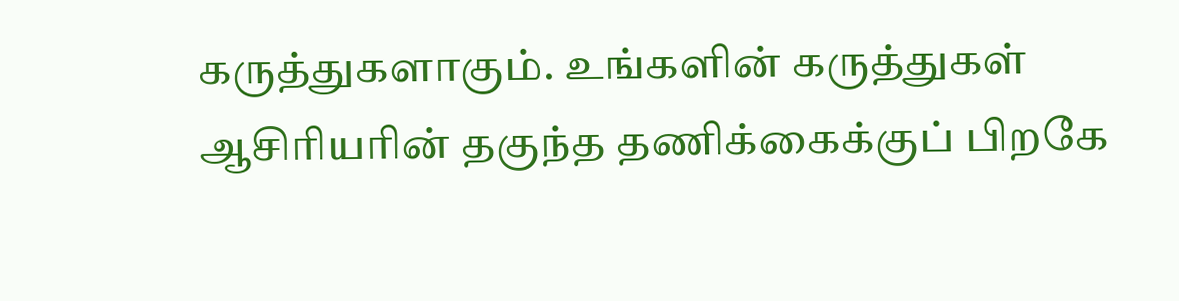கருத்துகளாகும். உங்களின் கருத்துகள் ஆசிரியரின் தகுந்த தணிக்கைக்குப் பிறகே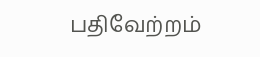பதிவேற்றம்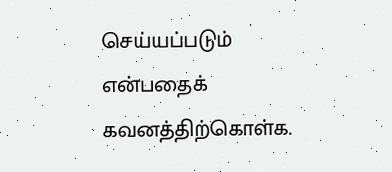செய்யப்படும் என்பதைக் கவனத்திற்கொள்க.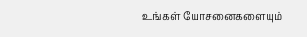உங்கள் யோசனைகளையும்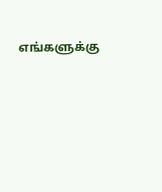எங்களுக்கு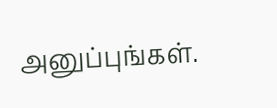அனுப்புங்கள்.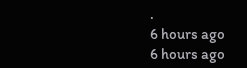.
6 hours ago
6 hours ago